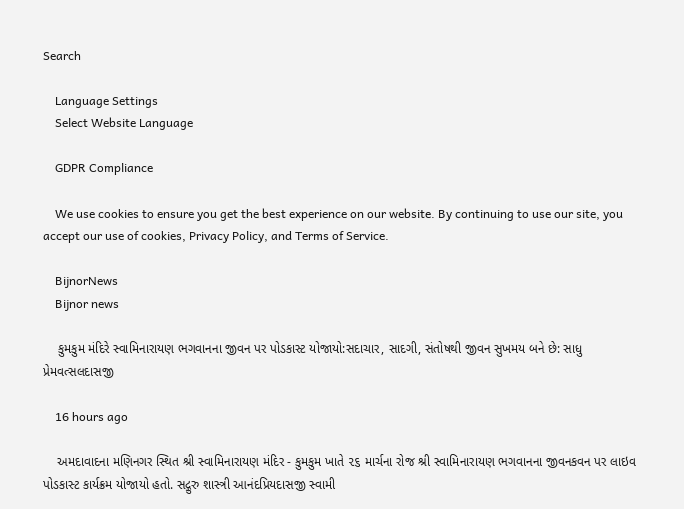Search

    Language Settings
    Select Website Language

    GDPR Compliance

    We use cookies to ensure you get the best experience on our website. By continuing to use our site, you accept our use of cookies, Privacy Policy, and Terms of Service.

    BijnorNews
    Bijnor news

    કુમકુમ મંદિરે સ્વામિનારાયણ ભગવાનના જીવન પર પોડકાસ્ટ યોજાયો:સદાચાર, સાદગી, સંતોષથી જીવન સુખમય બને છે: સાધુ પ્રેમવત્સલદાસજી

    16 hours ago

    અમદાવાદના મણિનગર સ્થિત શ્રી સ્વામિનારાયણ મંદિર - કુમકુમ ખાતે ૨૬ માર્ચના રોજ શ્રી સ્વામિનારાયણ ભગવાનના જીવનકવન પર લાઇવ પોડકાસ્ટ કાર્યક્રમ યોજાયો હતો. સદ્ગુરુ શાસ્ત્રી આનંદપ્રિયદાસજી સ્વામી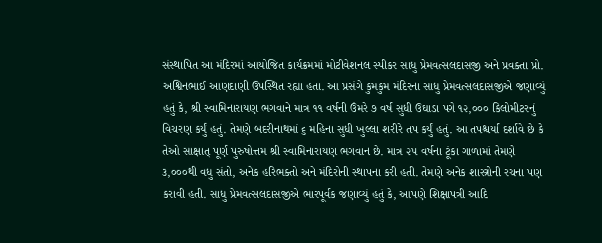સંસ્થાપિત આ મંદિરમાં આયોજિત કાર્યક્રમમાં મોટીવેશનલ સ્પીકર સાધુ પ્રેમવત્સલદાસજી અને પ્રવક્તા પ્રો. અશ્વિનભાઈ આણદાણી ઉપસ્થિત રહ્યા હતા. આ પ્રસંગે કુમકુમ મંદિરના સાધુ પ્રેમવત્સલદાસજીએ જણાવ્યું હતું કે, શ્રી સ્વામિનારાયણ ભગવાને માત્ર ૧૧ વર્ષની ઉંમરે ૭ વર્ષ સુધી ઉઘાડા પગે ૧૨,૦૦૦ કિલોમીટરનું વિચરણ કર્યું હતું. તેમણે બદરીનાથમાં ૬ મહિના સુધી ખુલ્લા શરીરે તપ કર્યું હતું. આ તપશ્ચર્યા દર્શાવે છે કે તેઓ સાક્ષાત્ પૂર્ણ પુરુષોત્તમ શ્રી સ્વામિનારાયણ ભગવાન છે. માત્ર ૨૫ વર્ષના ટૂંકા ગાળામાં તેમણે ૩,૦૦૦થી વધુ સંતો, અનેક હરિભક્તો અને મંદિરોની સ્થાપના કરી હતી. તેમણે અનેક શાસ્ત્રોની રચના પણ કરાવી હતી. સાધુ પ્રેમવત્સલદાસજીએ ભારપૂર્વક જણાવ્યું હતું કે, આપણે શિક્ષાપત્રી આદિ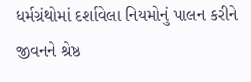ધર્મગ્રંથોમાં દર્શાવેલા નિયમોનું પાલન કરીને જીવનને શ્રેષ્ઠ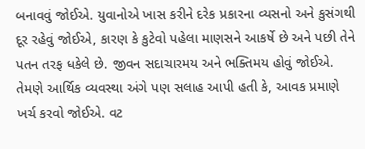બનાવવું જોઈએ. યુવાનોએ ખાસ કરીને દરેક પ્રકારના વ્યસનો અને કુસંગથી દૂર રહેવું જોઈએ, કારણ કે કુટેવો પહેલા માણસને આકર્ષે છે અને પછી તેને પતન તરફ ધકેલે છે. જીવન સદાચારમય અને ભક્તિમય હોવું જોઈએ. તેમણે આર્થિક વ્યવસ્થા અંગે પણ સલાહ આપી હતી કે, આવક પ્રમાણે ખર્ચ કરવો જોઈએ. વટ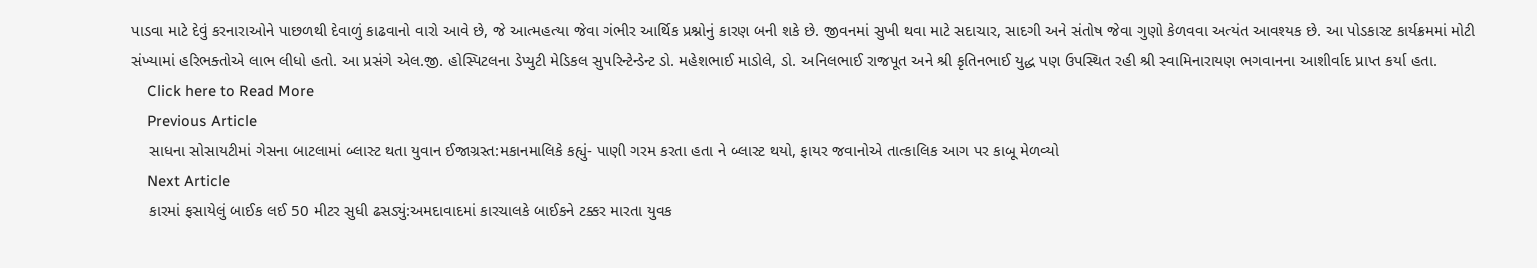પાડવા માટે દેવું કરનારાઓને પાછળથી દેવાળું કાઢવાનો વારો આવે છે, જે આત્મહત્યા જેવા ગંભીર આર્થિક પ્રશ્નોનું કારણ બની શકે છે. જીવનમાં સુખી થવા માટે સદાચાર, સાદગી અને સંતોષ જેવા ગુણો કેળવવા અત્યંત આવશ્યક છે. આ પોડકાસ્ટ કાર્યક્રમમાં મોટી સંખ્યામાં હરિભક્તોએ લાભ લીધો હતો. આ પ્રસંગે એલ.જી. હોસ્પિટલના ડેપ્યુટી મેડિકલ સુપરિન્ટેન્ડેન્ટ ડો. મહેશભાઈ માડોલે, ડો. અનિલભાઈ રાજપૂત અને શ્રી કૃતિનભાઈ યુદ્ધ પણ ઉપસ્થિત રહી શ્રી સ્વામિનારાયણ ભગવાનના આશીર્વાદ પ્રાપ્ત કર્યા હતા.
    Click here to Read More
    Previous Article
    સાધના સોસાયટીમાં ગેસના બાટલામાં બ્લાસ્ટ થતા યુવાન ઈજાગ્રસ્ત:મકાનમાલિકે કહ્યું- પાણી ગરમ કરતા હતા ને બ્લાસ્ટ થયો, ફાયર જવાનોએ તાત્કાલિક આગ પર કાબૂ મેળવ્યો
    Next Article
    કારમાં ફસાયેલું બાઈક લઈ 50 મીટર સુધી ઢસડ્યું:અમદાવાદમાં કારચાલકે બાઈકને ટક્કર મારતા યુવક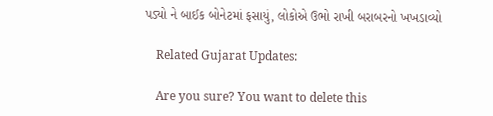પડ્યો ને બાઈક બોનેટમાં ફસાયું, લોકોએ ઉભો રાખી બરાબરનો ખખડાવ્યો

    Related Gujarat Updates:

    Are you sure? You want to delete this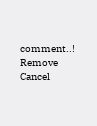comment..! Remove Cancel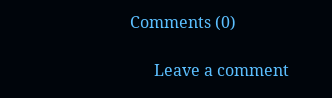Comments (0)

      Leave a comment